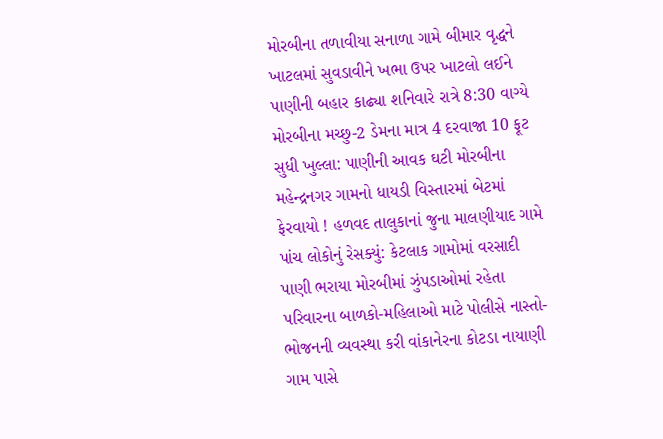મોરબીના તળાવીયા સનાળા ગામે બીમાર વૃદ્ધને ખાટલમાં સુવડાવીને ખભા ઉપર ખાટલો લઈને પાણીની બહાર કાઢ્યા શનિવારે રાત્રે 8:30 વાગ્યે મોરબીના મચ્છુ-2 ડેમના માત્ર 4 દરવાજા 10 ફૂટ સુધી ખુલ્લા: પાણીની આવક ઘટી મોરબીના મહેન્દ્રનગર ગામનો ધાયડી વિસ્તારમાં બેટમાં ફેરવાયો ! હળવદ તાલુકાનાં જુના માલણીયાદ ગામે પાંચ લોકોનું રેસક્યું: કેટલાક ગામોમાં વરસાદી પાણી ભરાયા મોરબીમાં ઝુંપડાઓમાં રહેતા પરિવારના બાળકો-મહિલાઓ માટે પોલીસે નાસ્તો-ભોજનની વ્યવસ્થા કરી વાંકાનેરના કોટડા નાયાણી ગામ પાસે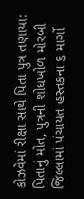કોઝવેમાં રીક્ષા સાથે પિતા પુત્ર તણાયા: પિતાનું મોત, પુત્રની શોધખોળ મોરબી જિલ્લામાં પંચાયત હસ્તકના ૬ માર્ગો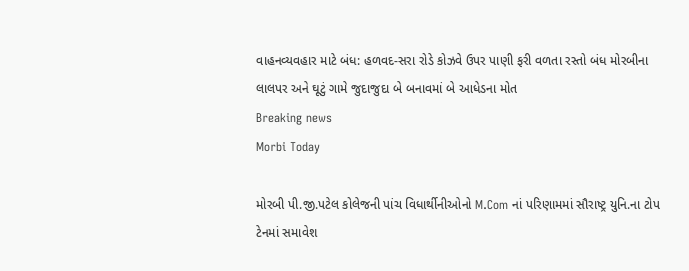વાહનવ્યવહાર માટે બંધ: હળવદ-સરા રોડે કોઝવે ઉપર પાણી ફરી વળતા રસ્તો બંધ મોરબીના લાલપર અને ઘૂટું ગામે જુદાજુદા બે બનાવમાં બે આધેડના મોત
Breaking news
Morbi Today

મોરબી પી.જી.પટેલ કોલેજની પાંચ વિધાર્થીનીઓનો M.Com નાં પરિણામમાં સૌરાષ્ટ્ર યુનિ.ના ટોપ ટેનમાં સમાવેશ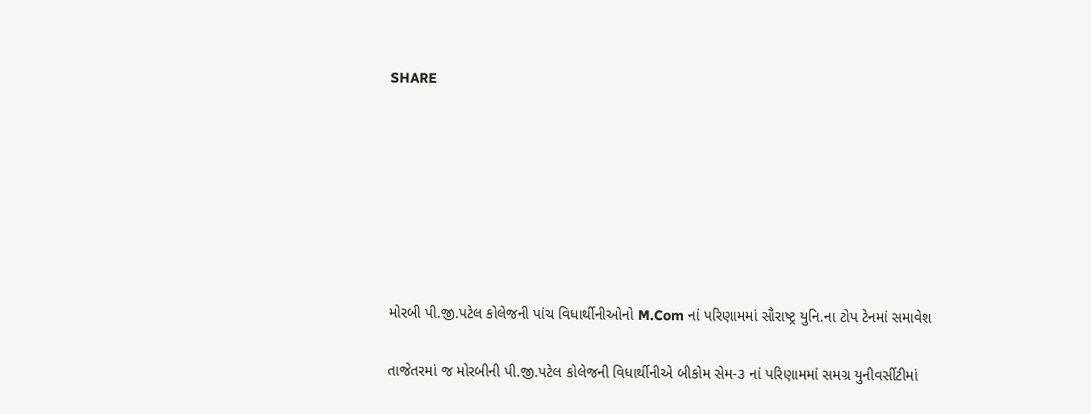SHARE







મોરબી પી.જી.પટેલ કોલેજની પાંચ વિધાર્થીનીઓનો M.Com નાં પરિણામમાં સૌરાષ્ટ્ર યુનિ.ના ટોપ ટેનમાં સમાવેશ

તાજેતરમાં જ મોરબીની પી.જી.પટેલ કોલેજની વિધાર્થીનીએ બીકોમ સેમ-૩ નાં પરિણામમાં સમગ્ર યુનીવર્સીટીમાં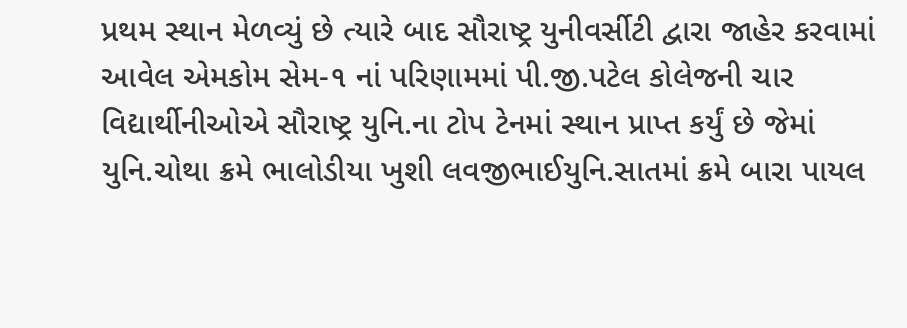પ્રથમ સ્થાન મેળવ્યું છે ત્યારે બાદ સૌરાષ્ટ્ર યુનીવર્સીટી દ્વારા જાહેર કરવામાં આવેલ એમકોમ સેમ-૧ નાં પરિણામમાં પી.જી.પટેલ કોલેજની ચાર વિદ્યાર્થીનીઓએ સૌરાષ્ટ્ર યુનિ.ના ટોપ ટેનમાં સ્થાન પ્રાપ્ત કર્યું છે જેમાં યુનિ.ચોથા ક્રમે ભાલોડીયા ખુશી લવજીભાઈયુનિ.સાતમાં ક્રમે બારા પાયલ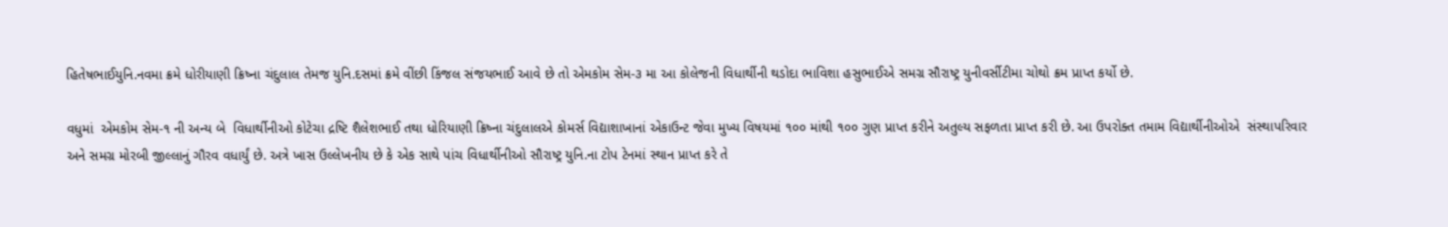હિતેષભાઈયુનિ.નવમા ક્રમે ધોરીયાણી ક્રિષ્ના ચંદુલાલ તેમજ યુનિ.દસમાં ક્રમે વીંછી કિંજલ સંજયભાઈ આવે છે તો એમકોમ સેમ-૩ મા આ કોલેજની વિધાર્થીની થડોદા ભાવિશા હસુભાઈએ સમગ્ર સૌરાષ્ટ્ર યુનીવર્સીટીમા ચોથો ક્રમ પ્રાપ્ત કર્યો છે.

વધુમાં  એમકોમ સેમ-૧ ની અન્ય બે  વિધાર્થીનીઓ કોટેચા દ્રષ્ટિ શૈલેશભાઈ તથા ધોરિયાણી ક્રિષ્ના ચંદુલાલએ કોમર્સ વિદ્યાશાખાનાં એકાઉન્ટ જેવા મુખ્ય વિષયમાં ૧૦૦ માંથી ૧૦૦ ગુણ પ્રાપ્ત કરીને અતુલ્ય સફળતા પ્રાપ્ત કરી છે. આ ઉપરોક્ત તમામ વિદ્યાર્થીનીઓએ  સંસ્થાપરિવાર અને સમગ્ર મોરબી જીલ્લાનું ગૌરવ વધાર્યું છે. અત્રે ખાસ ઉલ્લેખનીય છે કે એક સાથે પાંચ વિધાર્થીનીઓ સૌરાષ્ટ્ર યુનિ.ના ટોપ ટેનમાં સ્થાન પ્રાપ્ત કરે તે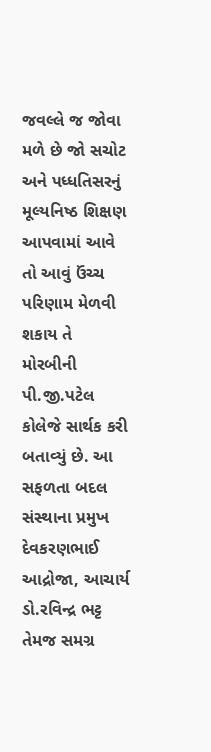જવલ્લે જ જોવા મળે છે જો સચોટ અને પધ્ધતિસરનું મૂલ્યનિષ્ઠ શિક્ષણ આપવામાં આવે તો આવું ઉંચ્ચ પરિણામ મેળવી શકાય તે મોરબીની પી.જી.પટેલ કોલેજે સાર્થક કરી બતાવ્યું છે. આ સફળતા બદલ સંસ્થાના પ્રમુખ દેવકરણભાઈ આદ્રોજા, આચાર્ય ડો.રવિન્દ્ર ભટ્ટ તેમજ સમગ્ર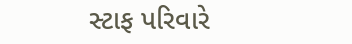સ્ટાફ પરિવારે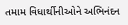તમામ વિધાર્થીનીઓને અભિનંદન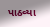પાઠવ્યા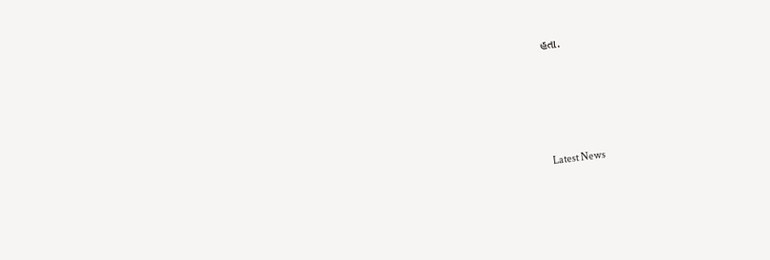હતા.






Latest News